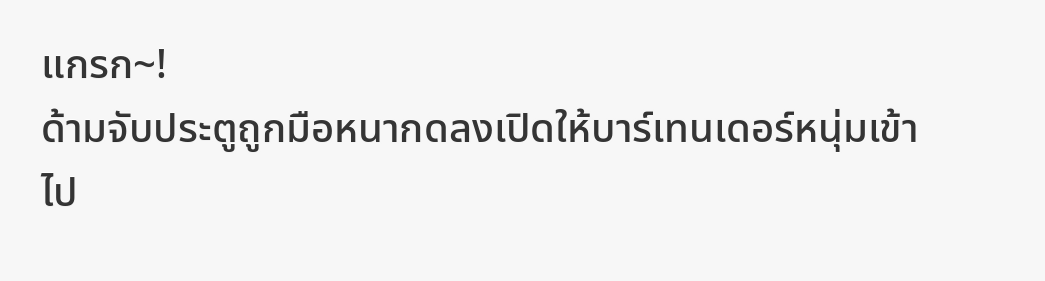แกรก~!
ด้ามจับประตูถูกมือหนากดลงเปิดให้บาร์เทนเดอร์หนุ่มเข้าไป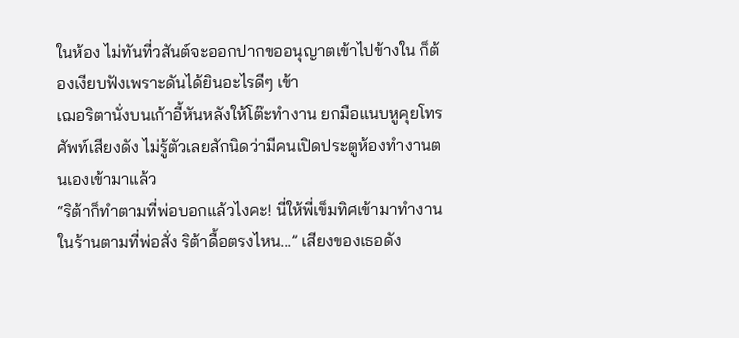ในห้อง ไม่ทันที่วสันต์จะออกปากขออนุญาตเข้าไปข้างใน ก็ต้องเงียบฟังเพราะดันได้ยินอะไรดีๆ เข้า
เฌอริตานั่งบนเก้าอี้หันหลังให้โต๊ะทำงาน ยกมือแนบหูคุยโทรศัพท์เสียงดัง ไม่รู้ตัวเลยสักนิดว่ามีคนเปิดประตูห้องทำงานตนเองเข้ามาแล้ว
“ริต้าก็ทำตามที่พ่อบอกแล้วไงคะ! นี่ให้พี่เข็มทิศเข้ามาทำงานในร้านตามที่พ่อสั่ง ริต้าดื้อตรงไหน...” เสียงของเธอดัง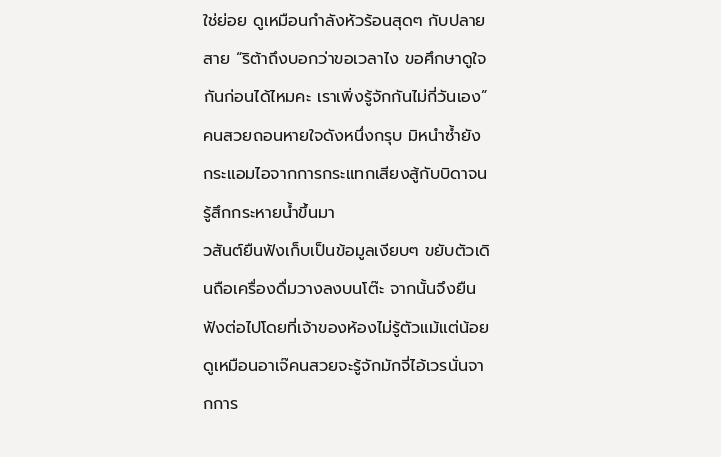ใช่ย่อย ดูเหมือนกำลังหัวร้อนสุดๆ กับปลายสาย “ริต้าถึงบอกว่าขอเวลาไง ขอศึกษาดูใจกันก่อนได้ไหมคะ เราเพิ่งรู้จักกันไม่กี่วันเอง”
คนสวยถอนหายใจดังหนึ่งกรุบ มิหนำซ้ำยังกระแอมไอจากการกระแทกเสียงสู้กับบิดาจนรู้สึกกระหายน้ำขึ้นมา
วสันต์ยืนฟังเก็บเป็นข้อมูลเงียบๆ ขยับตัวเดินถือเครื่องดื่มวางลงบนโต๊ะ จากนั้นจึงยืนฟังต่อไปโดยที่เจ้าของห้องไม่รู้ตัวแม้แต่น้อย
ดูเหมือนอาเจ๊คนสวยจะรู้จักมักจี่ไอ้เวรนั่นจากการ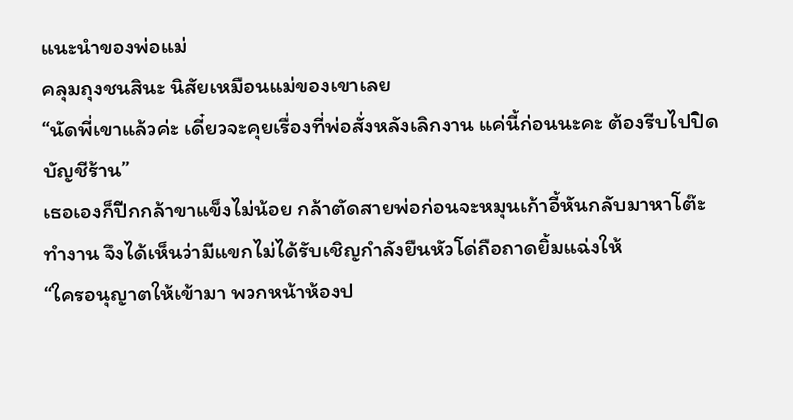แนะนำของพ่อแม่
คลุมถุงชนสินะ นิสัยเหมือนแม่ของเขาเลย
“นัดพี่เขาแล้วค่ะ เดี๋ยวจะคุยเรื่องที่พ่อสั่งหลังเลิกงาน แค่นี้ก่อนนะคะ ต้องรีบไปปิดบัญชีร้าน”
เธอเองก็ปีกกล้าขาแข็งไม่น้อย กล้าตัดสายพ่อก่อนจะหมุนเก้าอี้หันกลับมาหาโต๊ะทำงาน จึงได้เห็นว่ามีแขกไม่ได้รับเชิญกำลังยืนหัวโด่ถือถาดยิ้มแฉ่งให้
“ใครอนุญาตให้เข้ามา พวกหน้าห้องป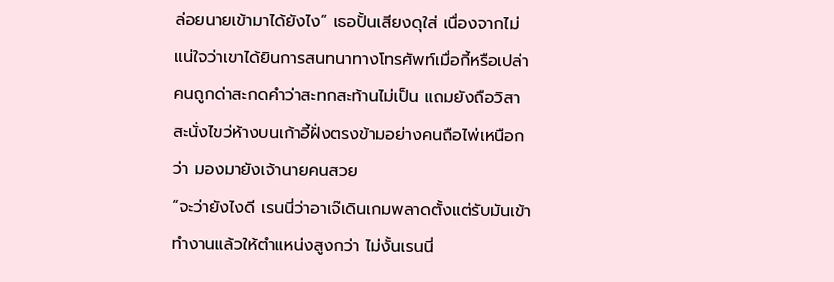ล่อยนายเข้ามาได้ยังไง” เธอปั้นเสียงดุใส่ เนื่องจากไม่แน่ใจว่าเขาได้ยินการสนทนาทางโทรศัพท์เมื่อกี้หรือเปล่า
คนถูกด่าสะกดคำว่าสะทกสะท้านไม่เป็น แถมยังถือวิสาสะนั่งไขว่ห้างบนเก้าอี้ฝั่งตรงข้ามอย่างคนถือไพ่เหนือกว่า มองมายังเจ้านายคนสวย
“จะว่ายังไงดี เรนนี่ว่าอาเจ๊เดินเกมพลาดตั้งแต่รับมันเข้าทำงานแล้วให้ตำแหน่งสูงกว่า ไม่งั้นเรนนี่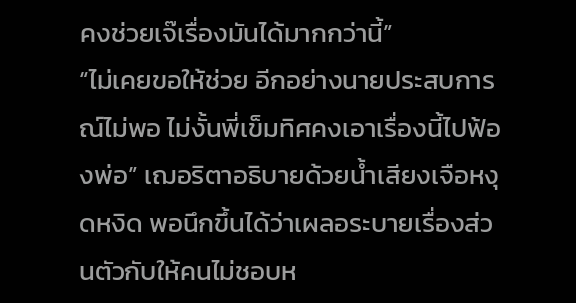คงช่วยเจ๊เรื่องมันได้มากกว่านี้”
“ไม่เคยขอให้ช่วย อีกอย่างนายประสบการณ์ไม่พอ ไม่งั้นพี่เข็มทิศคงเอาเรื่องนี้ไปฟ้องพ่อ” เฌอริตาอธิบายด้วยน้ำเสียงเจือหงุดหงิด พอนึกขึ้นได้ว่าเผลอระบายเรื่องส่วนตัวกับให้คนไม่ชอบห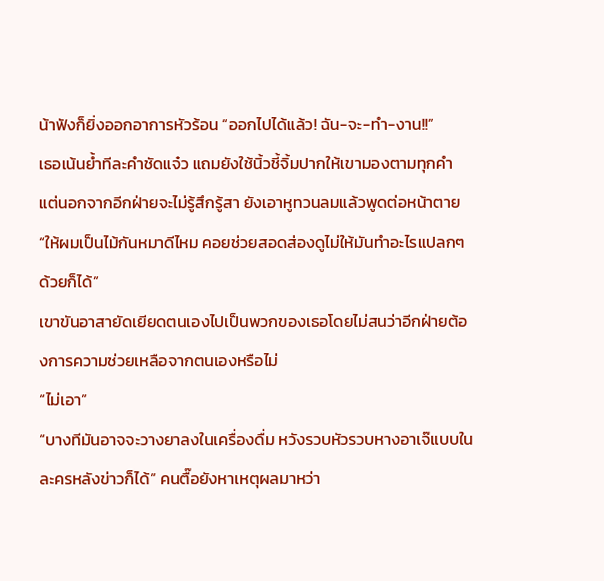น้าฟังก็ยิ่งออกอาการหัวร้อน “ออกไปได้แล้ว! ฉัน-จะ-ทำ-งาน!!”
เธอเน้นย้ำทีละคำชัดแจ๋ว แถมยังใช้นิ้วชี้จิ้มปากให้เขามองตามทุกคำ
แต่นอกจากอีกฝ่ายจะไม่รู้สึกรู้สา ยังเอาหูทวนลมแล้วพูดต่อหน้าตาย
“ให้ผมเป็นไม้กันหมาดีไหม คอยช่วยสอดส่องดูไม่ให้มันทำอะไรแปลกๆ ด้วยก็ได้”
เขาขันอาสายัดเยียดตนเองไปเป็นพวกของเธอโดยไม่สนว่าอีกฝ่ายต้องการความช่วยเหลือจากตนเองหรือไม่
“ไม่เอา”
“บางทีมันอาจจะวางยาลงในเครื่องดื่ม หวังรวบหัวรวบหางอาเจ๊แบบในละครหลังข่าวก็ได้” คนตื๊อยังหาเหตุผลมาหว่า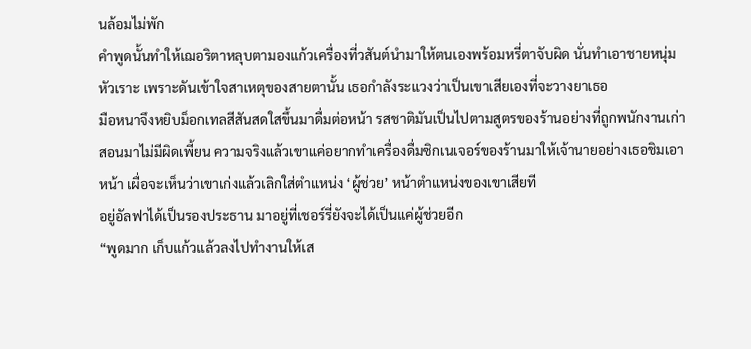นล้อมไม่พัก
คำพูดนั้นทำให้เฌอริตาหลุบตามองแก้วเครื่องที่วสันต์นำมาให้ตนเองพร้อมหรี่ตาจับผิด นั่นทำเอาชายหนุ่มหัวเราะ เพราะดันเข้าใจสาเหตุของสายตานั้น เธอกำลังระแวงว่าเป็นเขาเสียเองที่จะวางยาเธอ
มือหนาจึงหยิบม็อกเทลสีสันสดใสขึ้นมาดื่มต่อหน้า รสชาติมันเป็นไปตามสูตรของร้านอย่างที่ถูกพนักงานเก่าสอนมาไม่มีผิดเพี้ยน ความจริงแล้วเขาแค่อยากทำเครื่องดื่มซิกเนเจอร์ของร้านมาให้เจ้านายอย่างเธอชิมเอาหน้า เผื่อจะเห็นว่าเขาเก่งแล้วเลิกใส่ตำแหน่ง ‘ผู้ช่วย’ หน้าตำแหน่งของเขาเสียที
อยู่อัลฟาได้เป็นรองประธาน มาอยู่ที่เชอร์รี่ยังจะได้เป็นแค่ผู้ช่วยอีก
“พูดมาก เก็บแก้วแล้วลงไปทำงานให้เส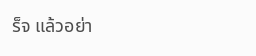ร็จ แล้วอย่า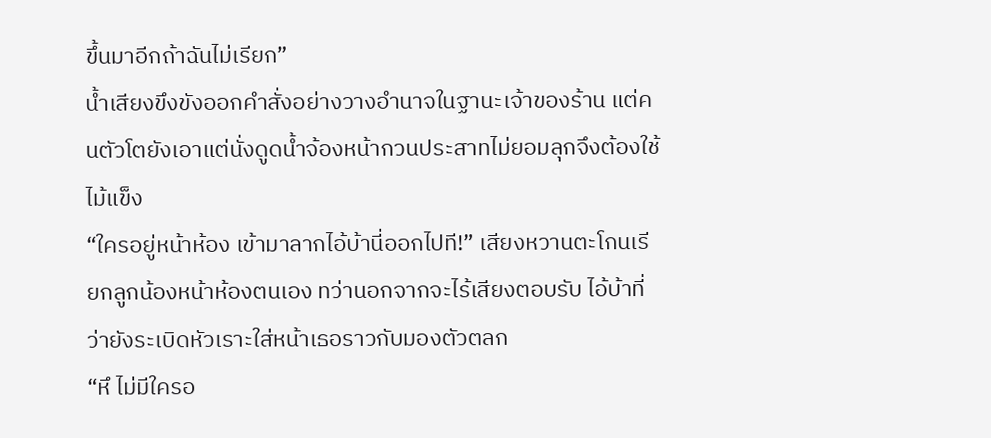ขึ้นมาอีกถ้าฉันไม่เรียก”
น้ำเสียงขึงขังออกคำสั่งอย่างวางอำนาจในฐานะเจ้าของร้าน แต่คนตัวโตยังเอาแต่นั่งดูดน้ำจ้องหน้ากวนประสาทไม่ยอมลุกจึงต้องใช้ไม้แข็ง
“ใครอยู่หน้าห้อง เข้ามาลากไอ้บ้านี่ออกไปที!” เสียงหวานตะโกนเรียกลูกน้องหน้าห้องตนเอง ทว่านอกจากจะไร้เสียงตอบรับ ไอ้บ้าที่ว่ายังระเบิดหัวเราะใส่หน้าเธอราวกับมองตัวตลก
“หึ ไม่มีใครอ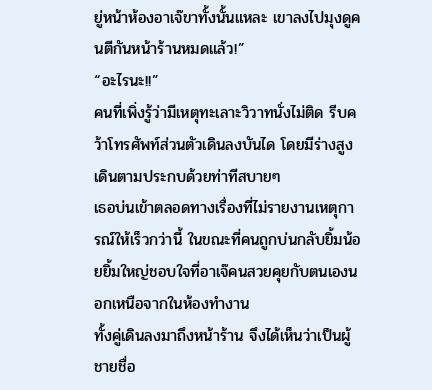ยู่หน้าห้องอาเจ๊ขาทั้งนั้นแหละ เขาลงไปมุงดูคนตีกันหน้าร้านหมดแล้ว!”
“อะไรนะ!!”
คนที่เพิ่งรู้ว่ามีเหตุทะเลาะวิวาทนั่งไม่ติด รีบคว้าโทรศัพท์ส่วนตัวเดินลงบันได โดยมีร่างสูงเดินตามประกบด้วยท่าทีสบายๆ
เธอบ่นเข้าตลอดทางเรื่องที่ไม่รายงานเหตุการณ์ให้เร็วกว่านี้ ในขณะที่คนถูกบ่นกลับยิ้มน้อยยิ้มใหญ่ชอบใจที่อาเจ๊คนสวยคุยกับตนเองนอกเหนือจากในห้องทำงาน
ทั้งคู่เดินลงมาถึงหน้าร้าน จึงได้เห็นว่าเป็นผู้ชายชื่อ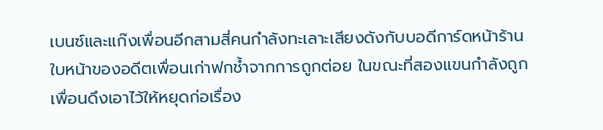เบนซ์และแก๊งเพื่อนอีกสามสี่คนกำลังทะเลาะเสียงดังกับบอดีการ์ดหน้าร้าน ใบหน้าของอดีตเพื่อนเก่าฟกช้ำจากการถูกต่อย ในขณะที่สองแขนกำลังถูกเพื่อนดึงเอาไว้ให้หยุดก่อเรื่อง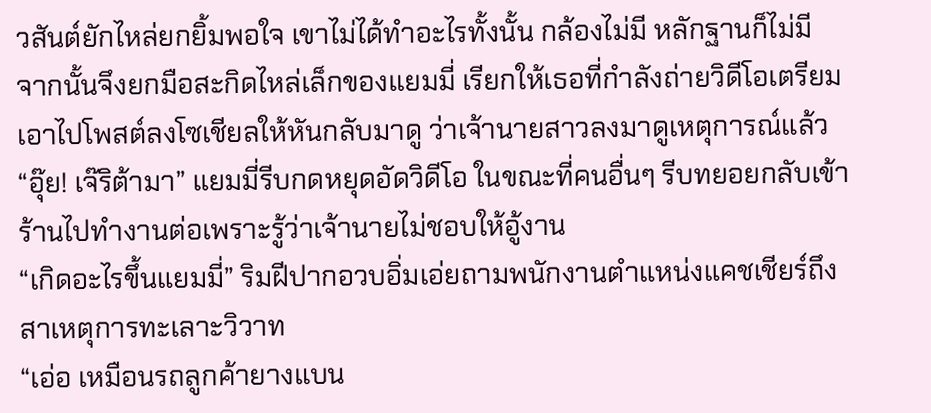วสันต์ยักไหล่ยกยิ้มพอใจ เขาไม่ได้ทำอะไรทั้งนั้น กล้องไม่มี หลักฐานก็ไม่มี จากนั้นจึงยกมือสะกิดไหล่เล็กของแยมมี่ เรียกให้เธอที่กำลังถ่ายวิดีโอเตรียมเอาไปโพสต์ลงโซเชียลให้หันกลับมาดู ว่าเจ้านายสาวลงมาดูเหตุการณ์แล้ว
“อุ๊ย! เจ๊ริต้ามา” แยมมี่รีบกดหยุดอัดวิดีโอ ในขณะที่คนอื่นๆ รีบทยอยกลับเข้าร้านไปทำงานต่อเพราะรู้ว่าเจ้านายไม่ชอบให้อู้งาน
“เกิดอะไรขึ้นแยมมี่” ริมฝีปากอวบอิ่มเอ่ยถามพนักงานตำแหน่งแคชเชียร์ถึงสาเหตุการทะเลาะวิวาท
“เอ่อ เหมือนรถลูกค้ายางแบน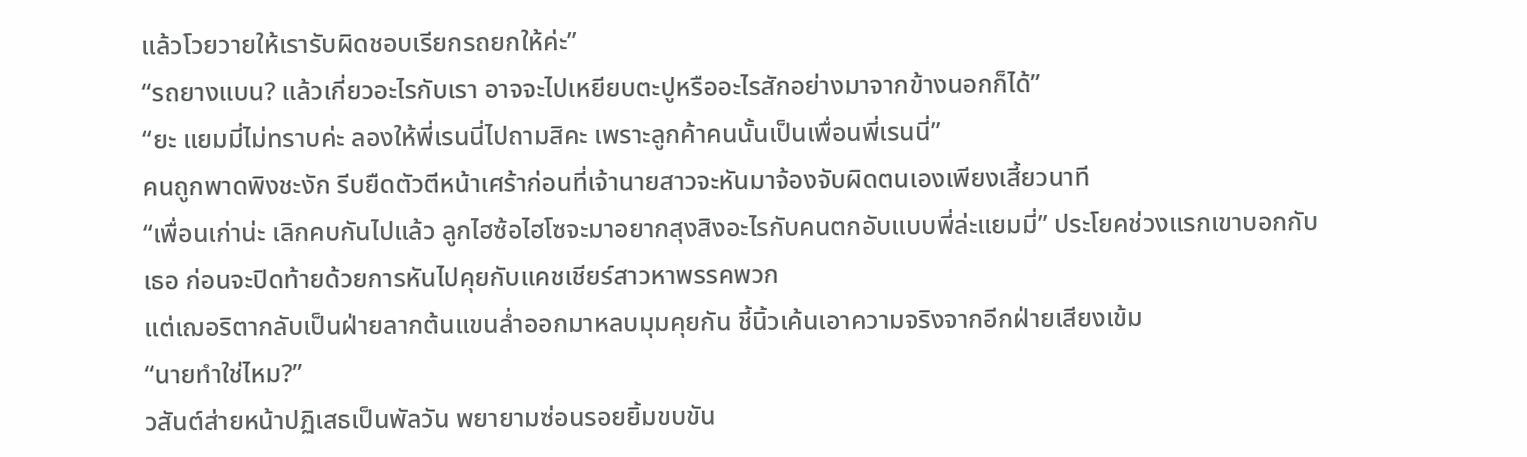แล้วโวยวายให้เรารับผิดชอบเรียกรถยกให้ค่ะ”
“รถยางแบน? แล้วเกี่ยวอะไรกับเรา อาจจะไปเหยียบตะปูหรืออะไรสักอย่างมาจากข้างนอกก็ได้”
“ยะ แยมมี่ไม่ทราบค่ะ ลองให้พี่เรนนี่ไปถามสิคะ เพราะลูกค้าคนนั้นเป็นเพื่อนพี่เรนนี่”
คนถูกพาดพิงชะงัก รีบยืดตัวตีหน้าเศร้าก่อนที่เจ้านายสาวจะหันมาจ้องจับผิดตนเองเพียงเสี้ยวนาที
“เพื่อนเก่าน่ะ เลิกคบกันไปแล้ว ลูกไฮซ้อไฮโซจะมาอยากสุงสิงอะไรกับคนตกอับแบบพี่ล่ะแยมมี่” ประโยคช่วงแรกเขาบอกกับเธอ ก่อนจะปิดท้ายด้วยการหันไปคุยกับแคชเชียร์สาวหาพรรคพวก
แต่เฌอริตากลับเป็นฝ่ายลากต้นแขนล่ำออกมาหลบมุมคุยกัน ชี้นิ้วเค้นเอาความจริงจากอีกฝ่ายเสียงเข้ม
“นายทำใช่ไหม?”
วสันต์ส่ายหน้าปฏิเสธเป็นพัลวัน พยายามซ่อนรอยยิ้มขบขัน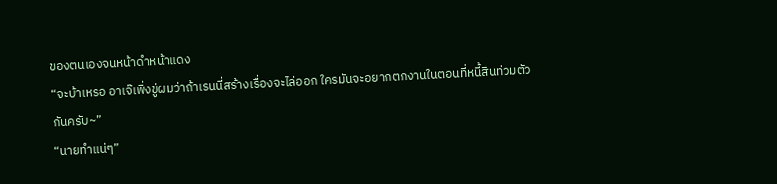ของตนเองจนหน้าดำหน้าแดง
“จะบ้าเหรอ อาเจ๊เพิ่งขู่ผมว่าถ้าเรนนี่สร้างเรื่องจะไล่ออก ใครมันจะอยากตกงานในตอนที่หนี้สินท่วมตัวกันครับ~”
“นายทำแน่ๆ”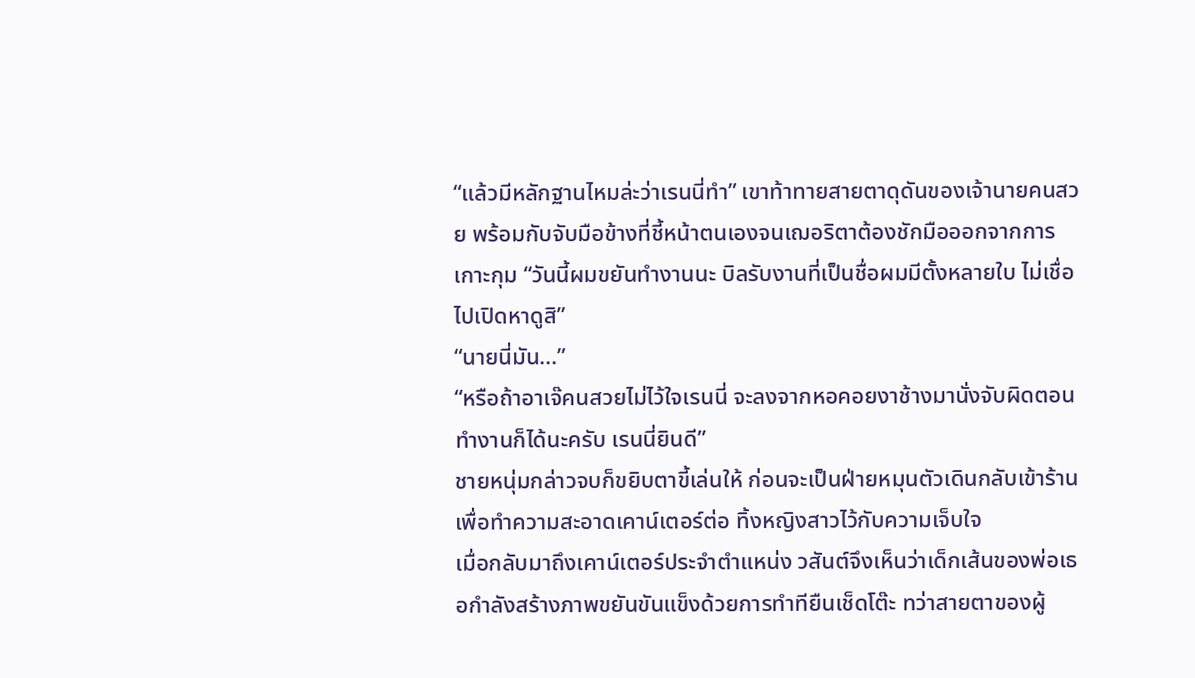“แล้วมีหลักฐานไหมล่ะว่าเรนนี่ทำ” เขาท้าทายสายตาดุดันของเจ้านายคนสวย พร้อมกับจับมือข้างที่ชี้หน้าตนเองจนเฌอริตาต้องชักมือออกจากการเกาะกุม “วันนี้ผมขยันทำงานนะ บิลรับงานที่เป็นชื่อผมมีตั้งหลายใบ ไม่เชื่อไปเปิดหาดูสิ”
“นายนี่มัน...”
“หรือถ้าอาเจ๊คนสวยไม่ไว้ใจเรนนี่ จะลงจากหอคอยงาช้างมานั่งจับผิดตอนทำงานก็ได้นะครับ เรนนี่ยินดี”
ชายหนุ่มกล่าวจบก็ขยิบตาขี้เล่นให้ ก่อนจะเป็นฝ่ายหมุนตัวเดินกลับเข้าร้านเพื่อทำความสะอาดเคาน์เตอร์ต่อ ทิ้งหญิงสาวไว้กับความเจ็บใจ
เมื่อกลับมาถึงเคาน์เตอร์ประจำตำแหน่ง วสันต์จึงเห็นว่าเด็กเส้นของพ่อเธอกำลังสร้างภาพขยันขันแข็งด้วยการทำทียืนเช็ดโต๊ะ ทว่าสายตาของผู้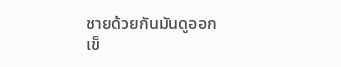ชายด้วยกันมันดูออก เข็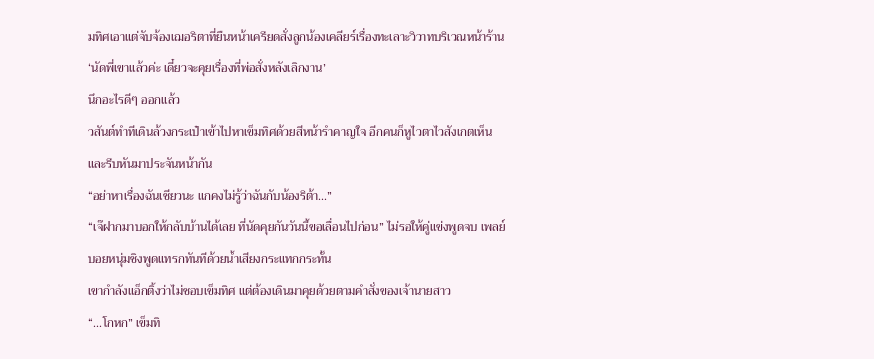มทิศเอาแต่จับจ้องเฌอริตาที่ยืนหน้าเครียดสั่งลูกน้องเคลียร์เรื่องทะเลาะวิวาทบริเวณหน้าร้าน
‘นัดพี่เขาแล้วค่ะ เดี๋ยวจะคุยเรื่องที่พ่อสั่งหลังเลิกงาน’
นึกอะไรดีๆ ออกแล้ว
วสันต์ทำทีเดินล้วงกระเป๋าเข้าไปหาเข็มทิศด้วยสีหน้ารำคาญใจ อีกคนก็หูไวตาไวสังเกตเห็นและรีบหันมาประจันหน้ากัน
“อย่าหาเรื่องฉันเชียวนะ แกคงไม่รู้ว่าฉันกับน้องริต้า...”
“เจ๊ฝากมาบอกให้กลับบ้านได้เลย ที่นัดคุยกันวันนี้ขอเลื่อนไปก่อน” ไม่รอให้คู่แข่งพูดจบ เพลย์บอยหนุ่มชิงพูดแทรกทันทีด้วยน้ำเสียงกระแทกกระทั้น
เขากำลังแอ็กติ้งว่าไม่ชอบเข็มทิศ แต่ต้องเดินมาคุยด้วยตามคำสั่งของเจ้านายสาว
“...โกหก” เข็มทิ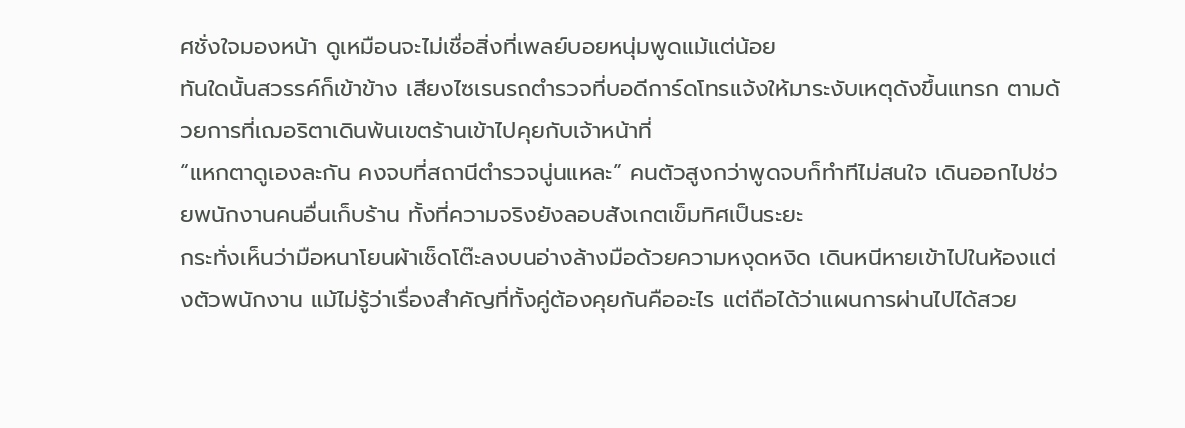ศชั่งใจมองหน้า ดูเหมือนจะไม่เชื่อสิ่งที่เพลย์บอยหนุ่มพูดแม้แต่น้อย
ทันใดนั้นสวรรค์ก็เข้าข้าง เสียงไซเรนรถตำรวจที่บอดีการ์ดโทรแจ้งให้มาระงับเหตุดังขึ้นแทรก ตามด้วยการที่เฌอริตาเดินพ้นเขตร้านเข้าไปคุยกับเจ้าหน้าที่
“แหกตาดูเองละกัน คงจบที่สถานีตำรวจนู่นแหละ” คนตัวสูงกว่าพูดจบก็ทำทีไม่สนใจ เดินออกไปช่วยพนักงานคนอื่นเก็บร้าน ทั้งที่ความจริงยังลอบสังเกตเข็มทิศเป็นระยะ
กระทั่งเห็นว่ามือหนาโยนผ้าเช็ดโต๊ะลงบนอ่างล้างมือด้วยความหงุดหงิด เดินหนีหายเข้าไปในห้องแต่งตัวพนักงาน แม้ไม่รู้ว่าเรื่องสำคัญที่ทั้งคู่ต้องคุยกันคืออะไร แต่ถือได้ว่าแผนการผ่านไปได้สวย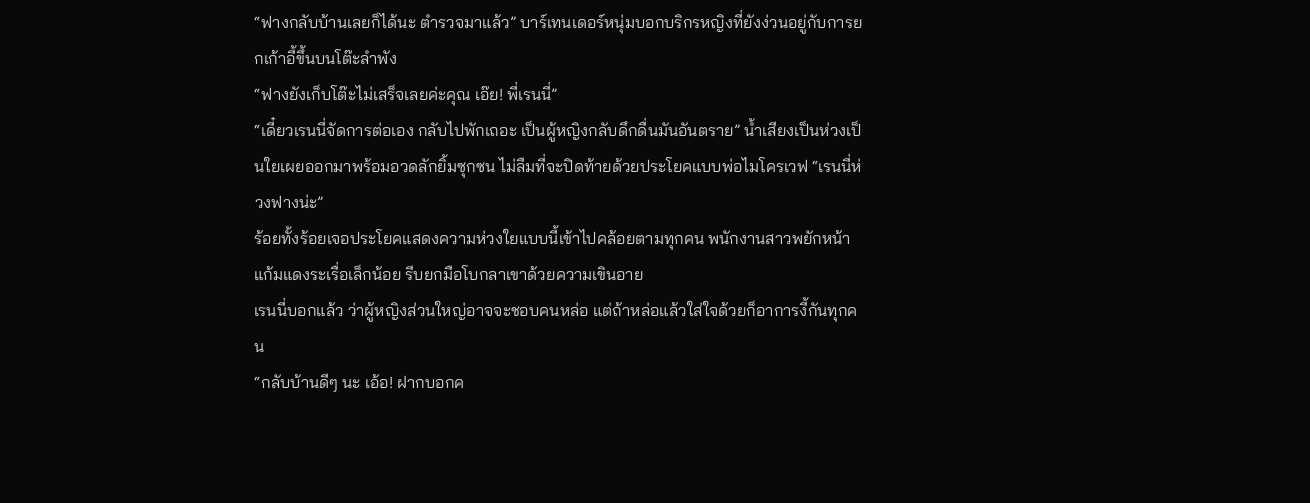“ฟางกลับบ้านเลยก็ได้นะ ตำรวจมาแล้ว” บาร์เทนเดอร์หนุ่มบอกบริกรหญิงที่ยังง่วนอยู่กับการยกเก้าอี้ขึ้นบนโต๊ะลำพัง
“ฟางยังเก็บโต๊ะไม่เสร็จเลยค่ะคุณ เอ๊ย! พี่เรนนี่”
“เดี๋ยวเรนนี่จัดการต่อเอง กลับไปพักเถอะ เป็นผู้หญิงกลับดึกดื่นมันอันตราย” น้ำเสียงเป็นห่วงเป็นใยเผยออกมาพร้อมอวดลักยิ้มซุกซน ไม่ลืมที่จะปิดท้ายด้วยประโยคแบบพ่อไมโครเวฟ “เรนนี่ห่วงฟางน่ะ”
ร้อยทั้งร้อยเจอประโยคแสดงความห่วงใยแบบนี้เข้าไปคล้อยตามทุกคน พนักงานสาวพยักหน้าแก้มแดงระเรื่อเล็กน้อย รีบยกมือโบกลาเขาด้วยความเขินอาย
เรนนี่บอกแล้ว ว่าผู้หญิงส่วนใหญ่อาจจะชอบคนหล่อ แต่ถ้าหล่อแล้วใส่ใจด้วยก็อาการงี้กันทุกคน
“กลับบ้านดีๆ นะ เอ้อ! ฝากบอกค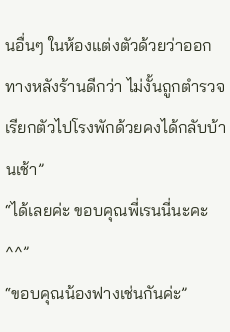นอื่นๆ ในห้องแต่งตัวด้วยว่าออกทางหลังร้านดีกว่า ไม่งั้นถูกตำรวจเรียกตัวไปโรงพักด้วยคงได้กลับบ้านเช้า”
“ได้เลยค่ะ ขอบคุณพี่เรนนี่นะคะ ^^”
“ขอบคุณน้องฟางเช่นกันค่ะ”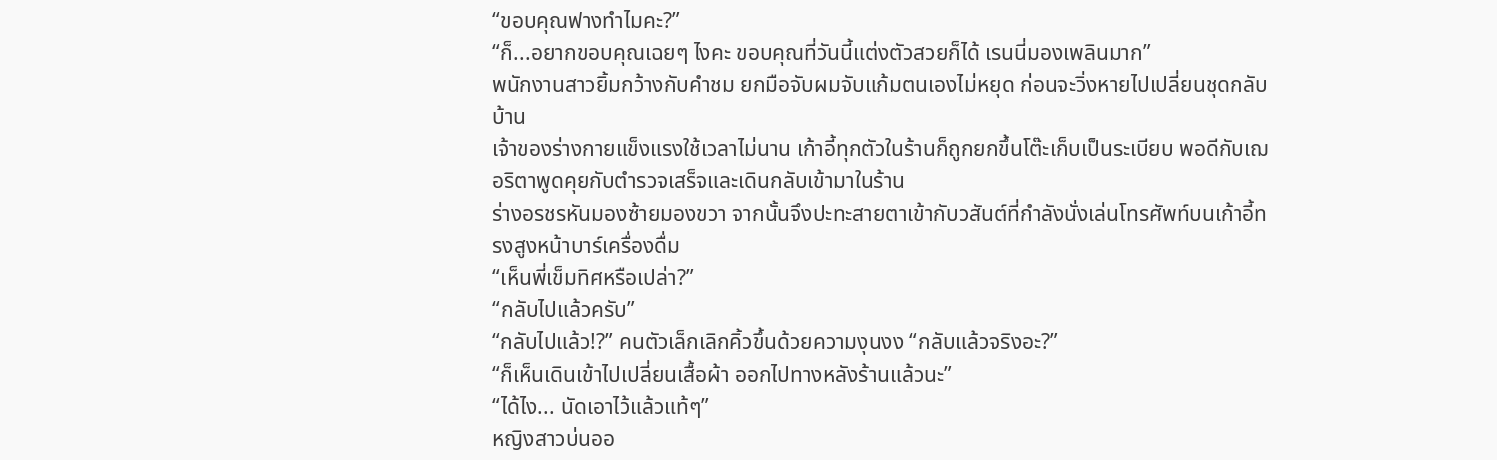“ขอบคุณฟางทำไมคะ?”
“ก็...อยากขอบคุณเฉยๆ ไงคะ ขอบคุณที่วันนี้แต่งตัวสวยก็ได้ เรนนี่มองเพลินมาก”
พนักงานสาวยิ้มกว้างกับคำชม ยกมือจับผมจับแก้มตนเองไม่หยุด ก่อนจะวิ่งหายไปเปลี่ยนชุดกลับบ้าน
เจ้าของร่างกายแข็งแรงใช้เวลาไม่นาน เก้าอี้ทุกตัวในร้านก็ถูกยกขึ้นโต๊ะเก็บเป็นระเบียบ พอดีกับเฌอริตาพูดคุยกับตำรวจเสร็จและเดินกลับเข้ามาในร้าน
ร่างอรชรหันมองซ้ายมองขวา จากนั้นจึงปะทะสายตาเข้ากับวสันต์ที่กำลังนั่งเล่นโทรศัพท์บนเก้าอี้ทรงสูงหน้าบาร์เครื่องดื่ม
“เห็นพี่เข็มทิศหรือเปล่า?”
“กลับไปแล้วครับ”
“กลับไปแล้ว!?” คนตัวเล็กเลิกคิ้วขึ้นด้วยความงุนงง “กลับแล้วจริงอะ?”
“ก็เห็นเดินเข้าไปเปลี่ยนเสื้อผ้า ออกไปทางหลังร้านแล้วนะ”
“ได้ไง... นัดเอาไว้แล้วแท้ๆ”
หญิงสาวบ่นออ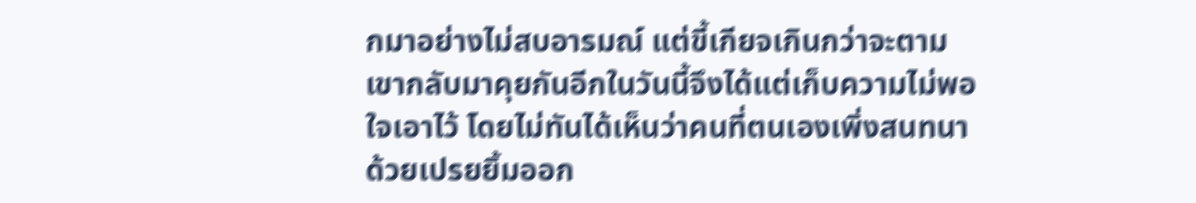กมาอย่างไม่สบอารมณ์ แต่ขี้เกียจเกินกว่าจะตามเขากลับมาคุยกันอีกในวันนี้จึงได้แต่เก็บความไม่พอใจเอาไว้ โดยไม่ทันได้เห็นว่าคนที่ตนเองเพิ่งสนทนาด้วยเปรยยิ้มออก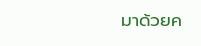มาด้วยค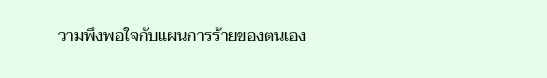วามพึงพอใจกับแผนการร้ายของตนเอง